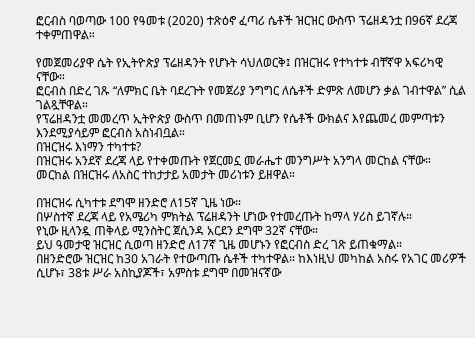ፎርብስ ባወጣው 100 የዓመቱ (2020) ተጽዕኖ ፈጣሪ ሴቶች ዝርዝር ውስጥ ፕሬዘዳንቷ በ96ኛ ደረጃ ተቀምጠዋል።

የመጀመሪያዋ ሴት የኢትዮጵያ ፕሬዘዳንት የሆኑት ሳህለወርቅ፤ በዝርዝሩ የተካተቱ ብቸኛዋ አፍሪካዊ ናቸው።
ፎርብስ በድረ ገጹ “ለምክር ቤት ባደረጉት የመጀሪያ ንግግር ለሴቶች ድምጽ ለመሆን ቃል ገብተዋል” ሲል ገልጿቸዋል።
የፕሬዘዳንቷ መመረጥ ኢትዮጵያ ውስጥ በመጠኑም ቢሆን የሴቶች ውክልና እየጨመረ መምጣቱን እንደሚያሳይም ፎርብስ አስነብቧል።
በዝርዝሩ እነማን ተካተቱ?
በዝርዝሩ አንደኛ ደረጃ ላይ የተቀመጡት የጀርመኗ መራሔተ መንግሥት አንግላ መርከል ናቸው። መርከል በዝርዝሩ ለአስር ተከታታይ አመታት መሪነቱን ይዘዋል።

በዝርዝሩ ሲካተቱ ደግሞ ዘንድሮ ለ15ኛ ጊዜ ነው።
በሦስተኛ ደረጃ ላይ የአሜሪካ ምክትል ፕሬዘዳንት ሆነው የተመረጡት ከማላ ሃሪስ ይገኛሉ።
የኒው ዚላንዷ ጠቅላይ ሚንስትር ጀሲንዳ አርደን ደግሞ 32ኛ ናቸው።
ይህ ዓመታዊ ዝርዝር ሲወጣ ዘንድሮ ለ17ኛ ጊዜ መሆኑን የፎርብስ ድረ ገጽ ይጠቁማል።
በዘንድሮው ዝርዝር ከ30 አገራት የተውጣጡ ሴቶች ተካተዋል። ከእነዚህ መካከል አስሩ የአገር መሪዎች ሲሆኑ፣ 38ቱ ሥራ አስኪያጆች፣ አምስቱ ደግሞ በመዝናኛው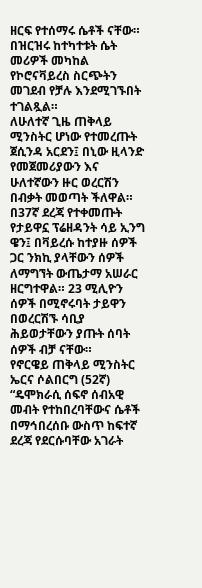ዘርፍ የተሰማሩ ሴቶች ናቸው።
በዝርዝሩ ከተካተቱት ሴት መሪዎች መካከል የኮሮናቫይረስ ስርጭትን መገደብ የቻሉ እንደሚገኙበት ተገልጿል።
ለሁለተኛ ጊዜ ጠቅላይ ሚንስትር ሆነው የተመረጡት ጀሲንዳ አርደን፤ በኒው ዚላንድ የመጀመሪያውን እና ሁለተኛውን ዙር ወረርሽን በብቃት መወጣት ችለዋል።
በ37ኛ ደረጃ የተቀመጡት የታይዋኗ ፕሬዘዳንት ሳይ ኢንግ ዌን፤ በቫይረሱ ከተያዙ ሰዎች ጋር ንክኪ ያላቸውን ሰዎች ለማግኘት ውጤታማ አሠራር ዘርግተዋል። 23 ሚሊዮን ሰዎች በሚኖሩባት ታይዋን በወረርሽኙ ሳቢያ ሕይወታቸውን ያጡት ሰባት ሰዎች ብቻ ናቸው።
የኖርዌይ ጠቅላይ ሚንስትር ኤርና ሶልበርግ (52ኛ) “ዴሞክራሲ ሰፍኖ ሰብአዊ መብት የተከበረባቸውና ሴቶች በማኅበረሰቡ ውስጥ ከፍተኛ ደረጃ የደርሱባቸው አገራት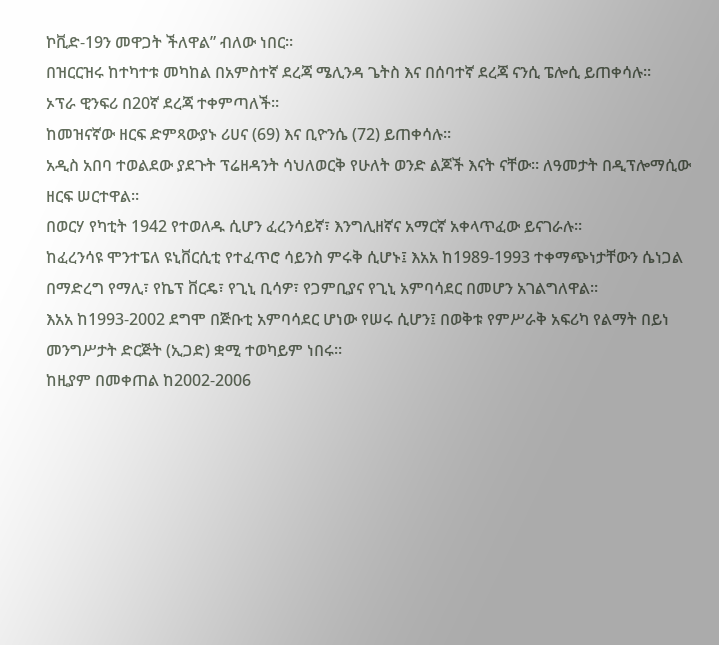ኮቪድ-19ን መዋጋት ችለዋል” ብለው ነበር።
በዝርርዝሩ ከተካተቱ መካከል በአምስተኛ ደረጃ ሜሊንዳ ጌትስ እና በሰባተኛ ደረጃ ናንሲ ፔሎሲ ይጠቀሳሉ።
ኦፕራ ዊንፍሪ በ20ኛ ደረጃ ተቀምጣለች።
ከመዝናኛው ዘርፍ ድምጻውያኑ ሪሀና (69) እና ቢዮንሴ (72) ይጠቀሳሉ።
አዲስ አበባ ተወልደው ያደጉት ፕሬዘዳንት ሳህለወርቅ የሁለት ወንድ ልጆች እናት ናቸው። ለዓመታት በዲፕሎማሲው ዘርፍ ሠርተዋል።
በወርሃ የካቲት 1942 የተወለዱ ሲሆን ፈረንሳይኛ፣ እንግሊዘኛና አማርኛ አቀላጥፈው ይናገራሉ።
ከፈረንሳዩ ሞንተፔለ ዩኒቨርሲቲ የተፈጥሮ ሳይንስ ምሩቅ ሲሆኑ፤ እአአ ከ1989-1993 ተቀማጭነታቸውን ሴነጋል በማድረግ የማሊ፣ የኬፕ ቨርዴ፣ የጊኒ ቢሳዎ፣ የጋምቢያና የጊኒ አምባሳደር በመሆን አገልግለዋል።
እአአ ከ1993-2002 ደግሞ በጅቡቲ አምባሳደር ሆነው የሠሩ ሲሆን፤ በወቅቱ የምሥራቅ አፍሪካ የልማት በይነ መንግሥታት ድርጅት (ኢጋድ) ቋሚ ተወካይም ነበሩ።
ከዚያም በመቀጠል ከ2002-2006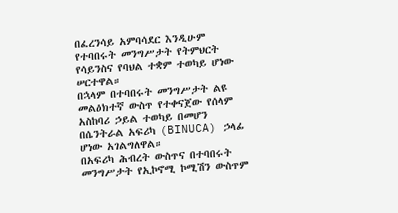በፈረንሳይ አምባሳደር እንዲሁም የተባበሩት መንግሥታት የትምህርት የሳይንስና የባህል ተቋም ተወካይ ሆነው ሠርተዋል።
በኋላም በተባበሩት መንግሥታት ልዩ መልዕክተኛ ውስጥ የተቀናጀው የሰላም አስከባሪ ኃይል ተወካይ በመሆን በሴንትራል አፍሪካ (BINUCA) ኃላፊ ሆነው አገልግለዋል።
በአፍሪካ ሕብረት ውስጥና በተባበሩት መንግሥታት የኢኮኖሚ ኮሚሽን ውስጥም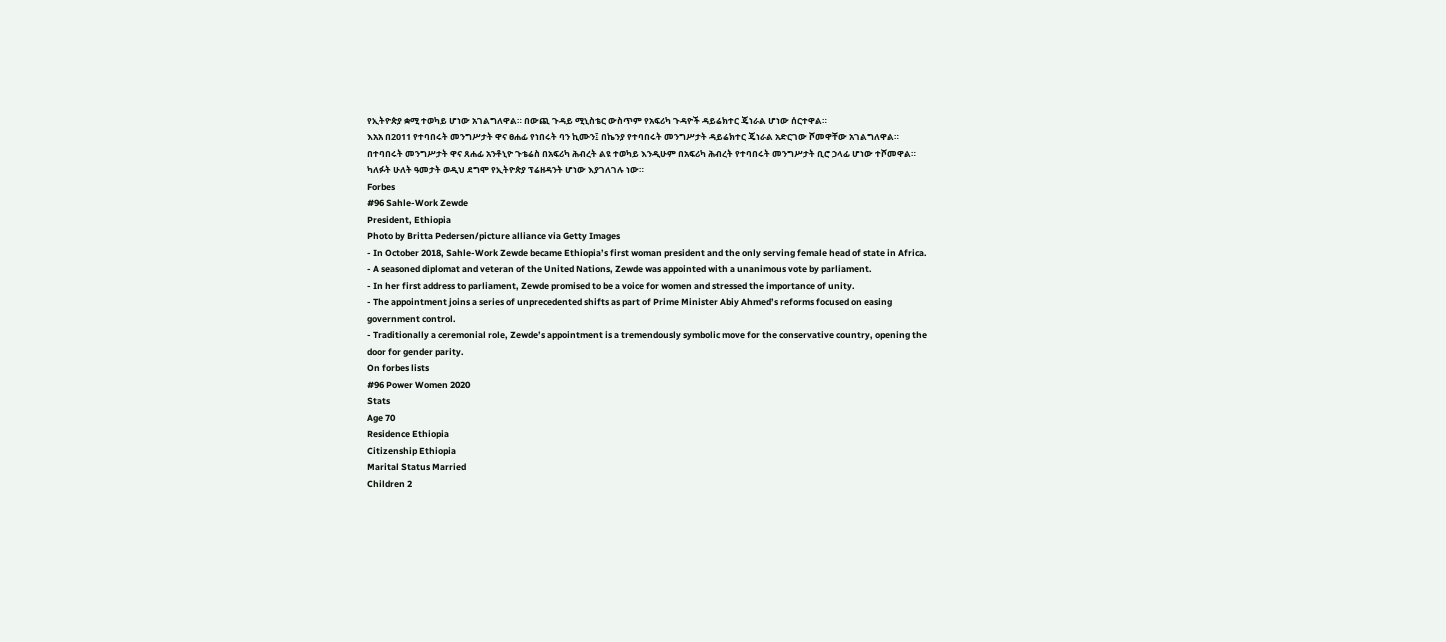የኢትዮጵያ ቋሚ ተወካይ ሆነው አገልግለዋል። በውጪ ጉዳይ ሚኒስቴር ውስጥም የአፍሪካ ጉዳዮች ዳይሬክተር ጄነራል ሆነው ሰርተዋል።
እአአ በ2011 የተባበሩት መንግሥታት ዋና ፀሐፊ የነበሩት ባን ኪሙን፤ በኬንያ የተባበሩት መንግሥታት ዳይሬክተር ጄነራል አድርገው ሾመዋቸው አገልግለዋል።
በተባበሩት መንግሥታት ዋና ጸሐፊ አንቶኒዮ ጉቴሬስ በአፍሪካ ሕብረት ልዩ ተወካይ እንዲሁም በአፍሪካ ሕብረት የተባበሩት መንግሥታት ቢሮ ኃላፊ ሆነው ተሾመዋል።
ካለፉት ሁለት ዓመታት ወዲህ ደግሞ የኢትዮጵያ ፕሬዘዳንት ሆነው እያገለገሉ ነው።
Forbes
#96 Sahle-Work Zewde
President, Ethiopia
Photo by Britta Pedersen/picture alliance via Getty Images
- In October 2018, Sahle-Work Zewde became Ethiopia’s first woman president and the only serving female head of state in Africa.
- A seasoned diplomat and veteran of the United Nations, Zewde was appointed with a unanimous vote by parliament.
- In her first address to parliament, Zewde promised to be a voice for women and stressed the importance of unity.
- The appointment joins a series of unprecedented shifts as part of Prime Minister Abiy Ahmed’s reforms focused on easing government control.
- Traditionally a ceremonial role, Zewde’s appointment is a tremendously symbolic move for the conservative country, opening the door for gender parity.
On forbes lists
#96 Power Women 2020
Stats
Age 70
Residence Ethiopia
Citizenship Ethiopia
Marital Status Married
Children 2